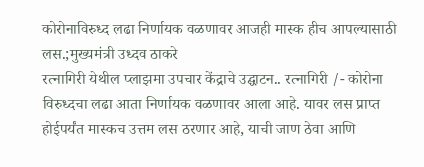कोरोनाविरुध्द लढा निर्णायक वळणावर आजही मास्क हीच आपल्यासाठी लस.;मुख्यमंत्री उध्दव ठाकरे
रत्नागिरी येथील प्लाझमा उपचार केंद्राचे उद्घाटन.. रत्नागिरी /- कोरोना विरुध्दचा लढा आता निर्णायक वळणावर आला आहे. यावर लस प्राप्त होईपर्यंत मास्कच उत्तम लस ठरणार आहे, याची जाण ठेवा आणि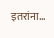इतरांना…